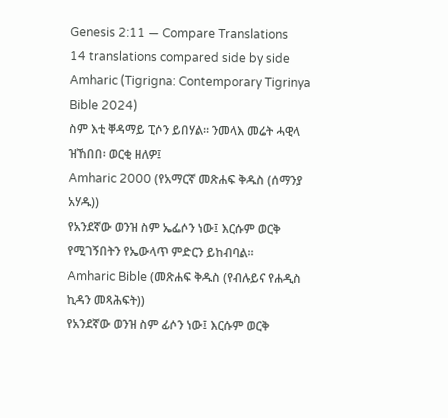Genesis 2:11 — Compare Translations
14 translations compared side by side
Amharic (Tigrigna: Contemporary Tigrinya Bible 2024)
ስም እቲ ቐዳማይ ፒሶን ይበሃል። ንመላእ መሬት ሓዊላ ዝኸበበ፡ ወርቂ ዘለዎ፤
Amharic 2000 (የአማርኛ መጽሐፍ ቅዱስ (ሰማንያ አሃዱ))
የአንደኛው ወንዝ ስም ኤፌሶን ነው፤ እርሱም ወርቅ የሚገኝበትን የኤውላጥ ምድርን ይከብባል።
Amharic Bible (መጽሐፍ ቅዱስ (የብሉይና የሐዲስ ኪዳን መጻሕፍት))
የአንደኛው ወንዝ ስም ፊሶን ነው፤ እርሱም ወርቅ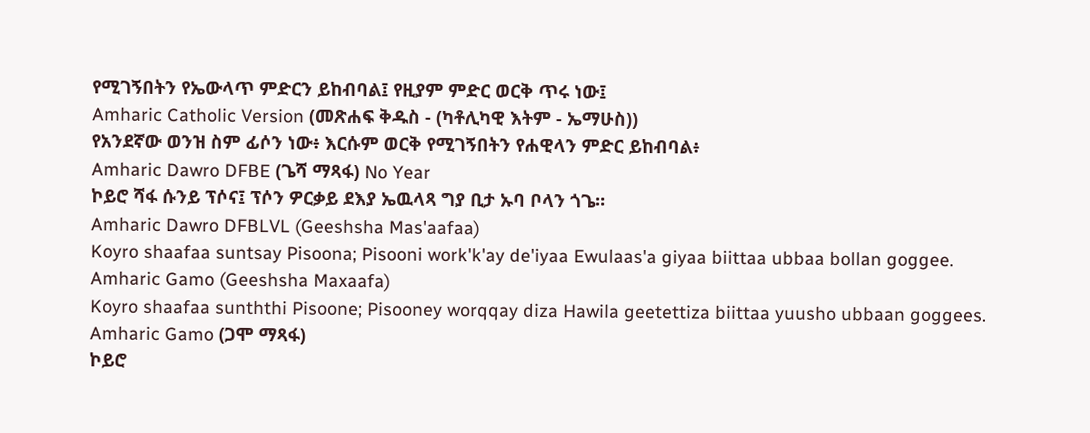የሚገኝበትን የኤውላጥ ምድርን ይከብባል፤ የዚያም ምድር ወርቅ ጥሩ ነው፤
Amharic Catholic Version (መጽሐፍ ቅዱስ - (ካቶሊካዊ እትም - ኤማሁስ))
የአንደኛው ወንዝ ስም ፊሶን ነው፥ እርሱም ወርቅ የሚገኝበትን የሐዊላን ምድር ይከብባል፥
Amharic Dawro DFBE (ጌሻ ማጻፋ) No Year
ኮይሮ ሻፋ ሱንይ ፕሶና፤ ፕሶን ዎርቃይ ደእያ ኤዉላጻ ግያ ቢታ ኡባ ቦላን ጎጌ።
Amharic Dawro DFBLVL (Geeshsha Mas'aafaa)
Koyro shaafaa suntsay Pisoona; Pisooni work'k'ay de'iyaa Ewulaas'a giyaa biittaa ubbaa bollan goggee.
Amharic Gamo (Geeshsha Maxaafa)
Koyro shaafaa sunththi Pisoone; Pisooney worqqay diza Hawila geetettiza biittaa yuusho ubbaan goggees.
Amharic Gamo (ጋሞ ማጻፋ)
ኮይሮ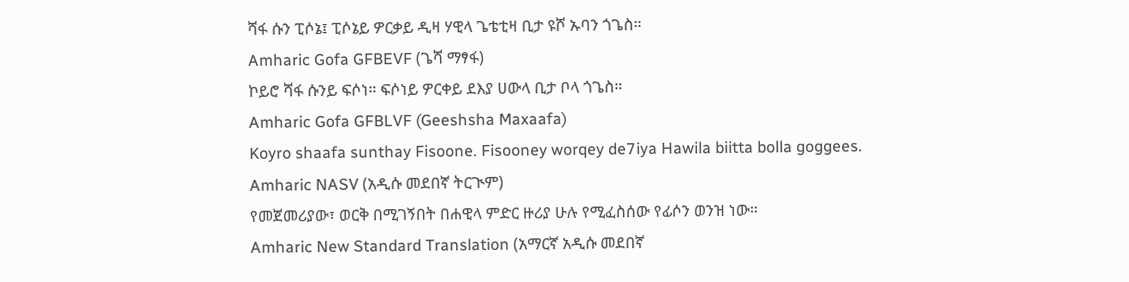ሻፋ ሱን ፒሶኔ፤ ፒሶኔይ ዎርቃይ ዲዛ ሃዊላ ጌቴቲዛ ቢታ ዩሾ ኡባን ጎጌስ።
Amharic Gofa GFBEVF (ጌሻ ማፃፋ)
ኮይሮ ሻፋ ሱንይ ፍሶነ። ፍሶነይ ዎርቀይ ደእያ ሀውላ ቢታ ቦላ ጎጌስ።
Amharic Gofa GFBLVF (Geeshsha Maxaafa)
Koyro shaafa sunthay Fisoone. Fisooney worqey de7iya Hawila biitta bolla goggees.
Amharic NASV (አዲሱ መደበኛ ትርጒም)
የመጀመሪያው፣ ወርቅ በሚገኝበት በሐዊላ ምድር ዙሪያ ሁሉ የሚፈስሰው የፊሶን ወንዝ ነው።
Amharic New Standard Translation (አማርኛ አዲሱ መደበኛ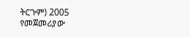ትርጉም) 2005
የመጀመሪያው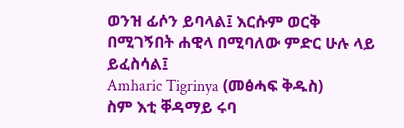ወንዝ ፊሶን ይባላል፤ እርሱም ወርቅ በሚገኝበት ሐዊላ በሚባለው ምድር ሁሉ ላይ ይፈስሳል፤
Amharic Tigrinya (መፅሓፍ ቅዱስ)
ስም እቲ ቐዳማይ ሩባ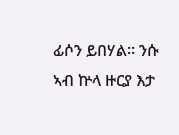ፊሶን ይበሃል። ንሱ ኣብ ኵላ ዙርያ እታ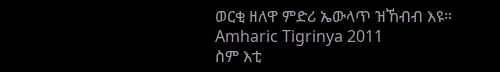ወርቂ ዘለዋ ምድሪ ኤውላጥ ዝኸብብ እዩ።
Amharic Tigrinya 2011
ስም እቲ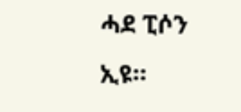ሓደ ፒሶን ኢዩ።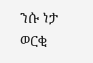ንሱ ነታ ወርቂ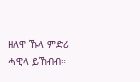ዘለዋ ኹላ ምድሪ ሓዊላ ይኸብብ።